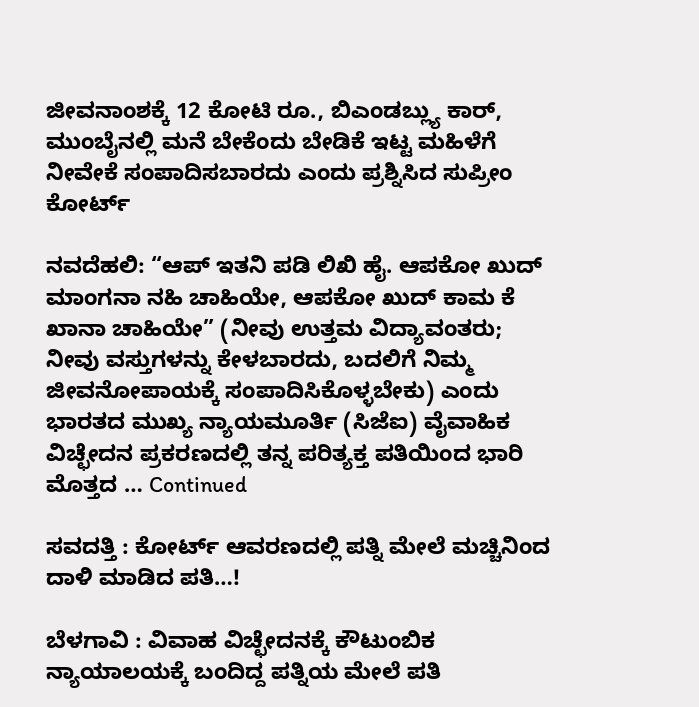ಜೀವನಾಂಶಕ್ಕೆ 12 ಕೋಟಿ ರೂ., ಬಿಎಂಡಬ್ಲ್ಯು ಕಾರ್‌, ಮುಂಬೈನಲ್ಲಿ ಮನೆ ಬೇಕೆಂದು ಬೇಡಿಕೆ ಇಟ್ಟ ಮಹಿಳೆಗೆ ನೀವೇಕೆ ಸಂಪಾದಿಸಬಾರದು ಎಂದು ಪ್ರಶ್ನಿಸಿದ ಸುಪ್ರೀಂ ಕೋರ್ಟ್

ನವದೆಹಲಿ: “ಆಪ್ ಇತನಿ ಪಡಿ ಲಿಖಿ ಹೈ. ಆಪಕೋ ಖುದ್ ಮಾಂಗನಾ ನಹಿ ಚಾಹಿಯೇ, ಆಪಕೋ ಖುದ್ ಕಾಮ ಕೆ ಖಾನಾ ಚಾಹಿಯೇ” (ನೀವು ಉತ್ತಮ ವಿದ್ಯಾವಂತರು; ನೀವು ವಸ್ತುಗಳನ್ನು ಕೇಳಬಾರದು, ಬದಲಿಗೆ ನಿಮ್ಮ ಜೀವನೋಪಾಯಕ್ಕೆ ಸಂಪಾದಿಸಿಕೊಳ್ಳಬೇಕು) ಎಂದು ಭಾರತದ ಮುಖ್ಯ ನ್ಯಾಯಮೂರ್ತಿ (ಸಿಜೆಐ) ವೈವಾಹಿಕ ವಿಚ್ಛೇದನ ಪ್ರಕರಣದಲ್ಲಿ ತನ್ನ ಪರಿತ್ಯಕ್ತ ಪತಿಯಿಂದ ಭಾರಿ ಮೊತ್ತದ … Continued

ಸವದತ್ತಿ : ಕೋರ್ಟ್ ಆವರಣದಲ್ಲಿ ಪತ್ನಿ ಮೇಲೆ ಮಚ್ಚಿನಿಂದ ದಾಳಿ ಮಾಡಿದ ಪತಿ…!

ಬೆಳಗಾವಿ : ವಿವಾಹ ವಿಚ್ಛೇದನಕ್ಕೆ ಕೌಟುಂಬಿಕ ನ್ಯಾಯಾಲಯಕ್ಕೆ ಬಂದಿದ್ದ ಪತ್ನಿಯ ಮೇಲೆ ಪತಿ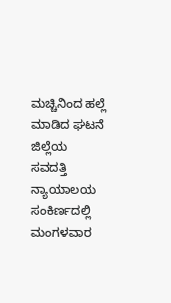ಮಚ್ಚಿನಿಂದ ಹಲ್ಲೆ ಮಾಡಿದ ಘಟನೆ ಜಿಲ್ಲೆಯ ಸವದತ್ತಿ ನ್ಯಾಯಾಲಯ ಸಂಕಿರ್ಣದಲ್ಲಿ ಮಂಗಳವಾರ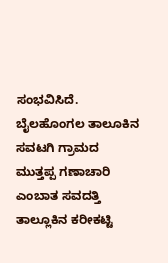ಸಂಭವಿಸಿದೆ. ಬೈಲಹೊಂಗಲ ತಾಲೂಕಿನ ಸವಟಗಿ ಗ್ರಾಮದ ಮುತ್ತಪ್ಪ ಗಣಾಚಾರಿ ಎಂಬಾತ ಸವದತ್ತಿ ತಾಲ್ಲೂಕಿನ ಕರೀಕಟ್ಟಿ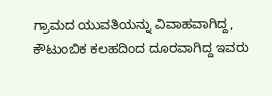ಗ್ರಾಮದ ಯುವತಿಯನ್ನು ವಿವಾಹವಾಗಿದ್ದ, ಕೌಟುಂಬಿಕ ಕಲಹದಿಂದ ದೂರವಾಗಿದ್ದ ಇವರು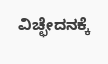ವಿಚ್ಛೇದನಕ್ಕೆ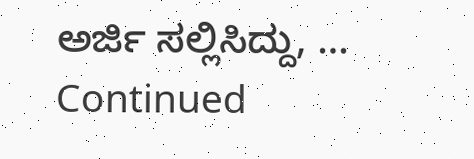ಅರ್ಜಿ ಸಲ್ಲಿಸಿದ್ದು, … Continued